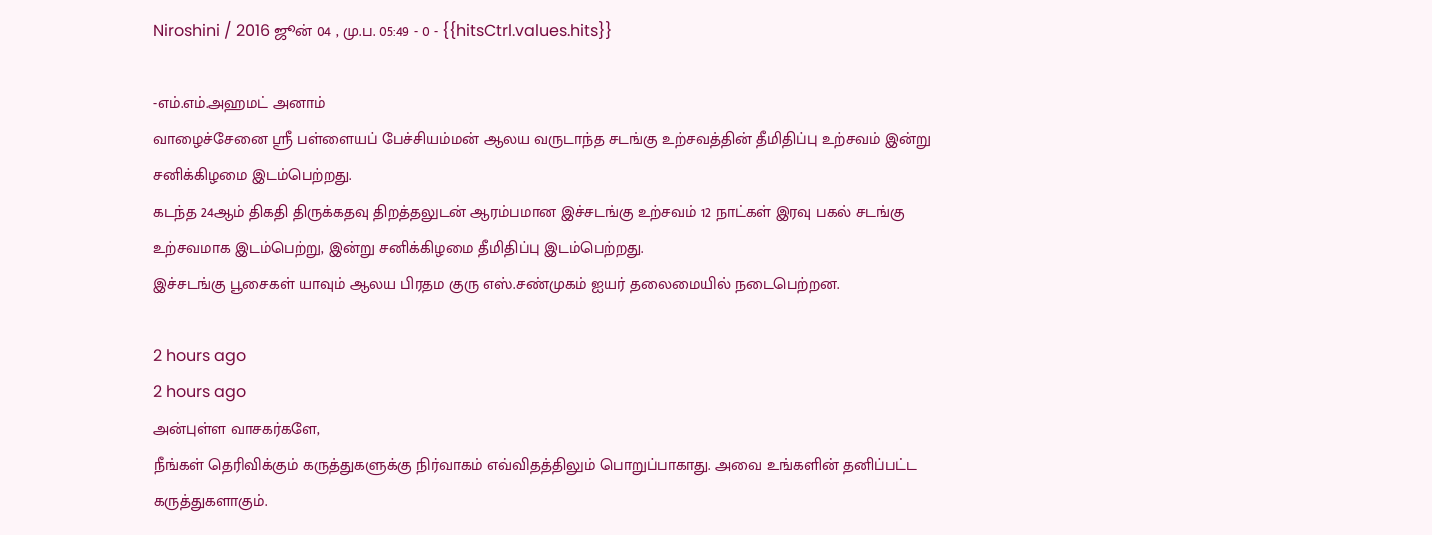Niroshini / 2016 ஜூன் 04 , மு.ப. 05:49 - 0 - {{hitsCtrl.values.hits}}

-எம்.எம்.அஹமட் அனாம்
வாழைச்சேனை ஸ்ரீ பள்ளையப் பேச்சியம்மன் ஆலய வருடாந்த சடங்கு உற்சவத்தின் தீமிதிப்பு உற்சவம் இன்று சனிக்கிழமை இடம்பெற்றது.
கடந்த 24ஆம் திகதி திருக்கதவு திறத்தலுடன் ஆரம்பமான இச்சடங்கு உற்சவம் 12 நாட்கள் இரவு பகல் சடங்கு உற்சவமாக இடம்பெற்று, இன்று சனிக்கிழமை தீமிதிப்பு இடம்பெற்றது.
இச்சடங்கு பூசைகள் யாவும் ஆலய பிரதம குரு எஸ்.சண்முகம் ஐயர் தலைமையில் நடைபெற்றன.

2 hours ago
2 hours ago
அன்புள்ள வாசகர்களே,
நீங்கள் தெரிவிக்கும் கருத்துகளுக்கு நிர்வாகம் எவ்விதத்திலும் பொறுப்பாகாது. அவை உங்களின் தனிப்பட்ட கருத்துகளாகும்.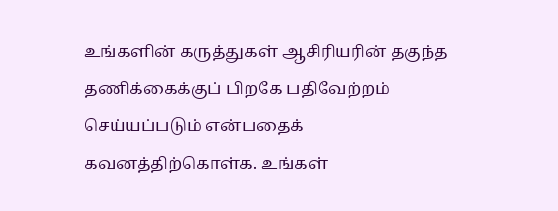உங்களின் கருத்துகள் ஆசிரியரின் தகுந்த தணிக்கைக்குப் பிறகே பதிவேற்றம் செய்யப்படும் என்பதைக் கவனத்திற்கொள்க. உங்கள்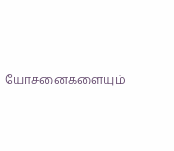யோசனைகளையும்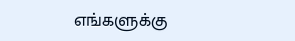எங்களுக்கு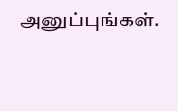அனுப்புங்கள்.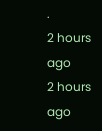.
2 hours ago
2 hours ago